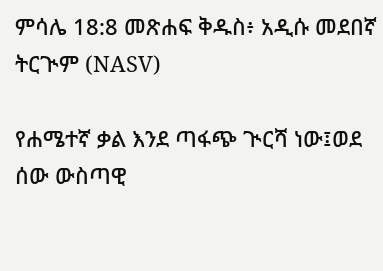ምሳሌ 18:8 መጽሐፍ ቅዱስ፥ አዲሱ መደበኛ ትርጒም (NASV)

የሐሜተኛ ቃል እንደ ጣፋጭ ጒርሻ ነው፤ወደ ሰው ውስጣዊ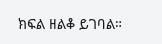ክፍል ዘልቆ ይገባል።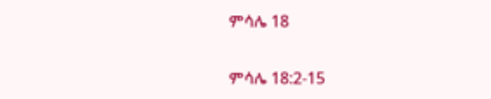ምሳሌ 18

ምሳሌ 18:2-15